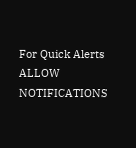For Quick Alerts
ALLOW NOTIFICATIONS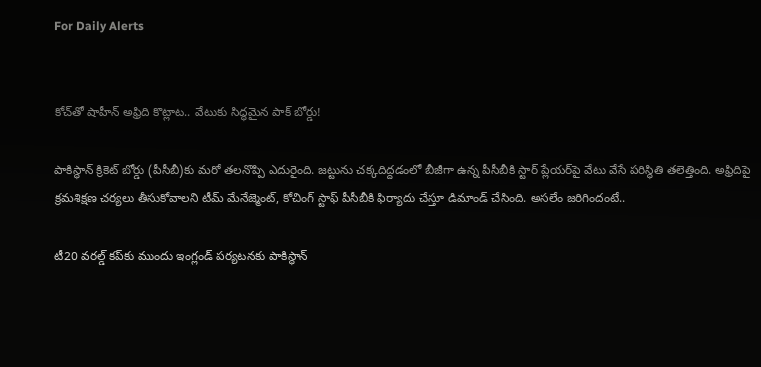For Daily Alerts


కోచ్‌తో షాహీన్ అఫ్రిది కొట్లాట.. వేటుకు సిద్ధమైన పాక్ బోర్డు!

పాకిస్థాన్ క్రికెట్ బోర్డు (పీసీబీ)కు మరో తలనొప్పి ఎదురైంది. జట్టును చక్కదిద్దడంలో బీజీగా ఉన్న పీసీబీకి స్టార్ ప్లేయర్‌పై వేటు వేసే పరిస్థితి తలెత్తింది. అఫ్రిదిపై క్రమశిక్షణ చర్యలు తీసుకోవాలని టీమ్ మేనేజ్మెంట్, కోచింగ్ స్టాఫ్ పీసీబీకి ఫిర్యాదు చేస్తూ డిమాండ్ చేసింది. అసలేం జరిగిందంటే..

టీ20 వరల్డ్ కప్‌కు ముందు ఇంగ్లండ్ పర్యటనకు పాకిస్థాన్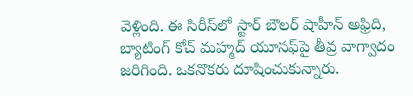వెళ్లింది. ఈ సిరీస్‌లో స్టార్ బౌలర్ షాహీన్ అఫ్రిది, బ్యాటింగ్ కోచ్ మహ్మద్ యూసఫ్‌పై తీవ్ర వాగ్వాదం జరిగింది. ఒకనొకరు దూషించుకున్నారు.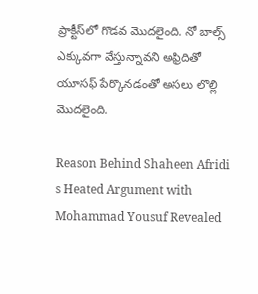ప్రాక్టీస్‌లో గొడవ మొదలైంది. నో బాల్స్ ఎక్కువగా వేస్తున్నావని అఫ్రిదితో యూసఫ్ పేర్కొనడంతో అసలు లొల్లి మొదలైంది.

Reason Behind Shaheen Afridi s Heated Argument with Mohammad Yousuf Revealed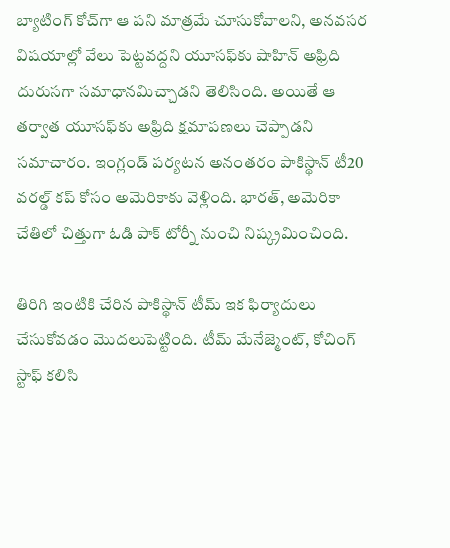బ్యాటింగ్ కోచ్‌గా ఆ పని మాత్రమే చూసుకోవాలని, అనవసర విషయాల్లో వేలు పెట్టవద్దని యూసఫ్‌కు షాహిన్ అఫ్రిది దురుసగా సమాధానమిచ్చాడని తెలిసింది. అయితే ఆ తర్వాత యూసఫ్‌కు అఫ్రిది క్షమాపణలు చెప్పాడని సమాచారం. ఇంగ్లండ్ పర్యటన అనంతరం పాకిస్థాన్ టీ20 వరల్డ్ కప్ కోసం అమెరికాకు వెళ్లింది. భారత్, అమెరికా చేతిలో చిత్తుగా ఓడి పాక్ టోర్నీ నుంచి నిష్క్రమించింది.

తిరిగి ఇంటికి చేరిన పాకిస్థాన్ టీమ్ ఇక ఫిర్యాదులు చేసుకోవడం మొదలుపెట్టింది. టీమ్ మేనేజ్మెంట్, కోచింగ్ స్టాఫ్ కలిసి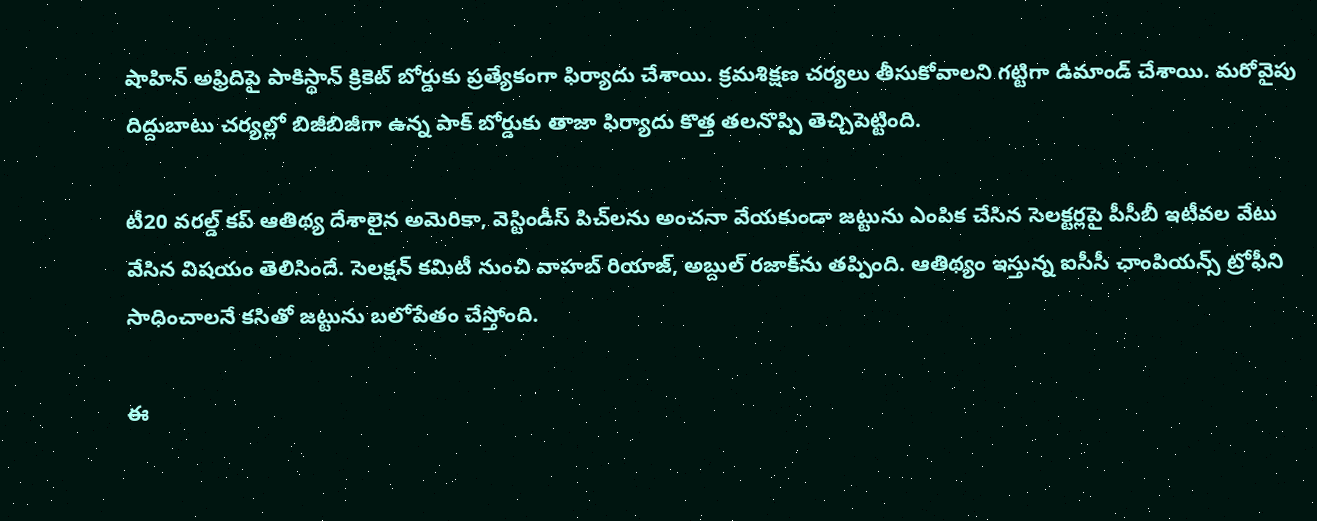షాహిన్ అఫ్రిదిపై పాకిస్థాన్ క్రికెట్ బోర్డుకు ప్రత్యేకంగా ఫిర్యాదు చేశాయి. క్రమశిక్షణ చర్యలు తీసుకోవాలని గట్టిగా డిమాండ్ చేశాయి. మరోవైపు దిద్దుబాటు చర్యల్లో బిజీబిజీగా ఉన్న పాక్ బోర్డుకు తాజా ఫిర్యాదు కొత్త తలనొప్పి తెచ్చిపెట్టింది.

టీ20 వరల్డ్ కప్ ఆతిథ్య దేశాలైన అమెరికా, వెస్టిండీస్ పిచ్‌లను అంచనా వేయకుండా జట్టును ఎంపిక చేసిన సెలక్టర్లపై పీసీబీ ఇటీవల వేటు వేసిన విషయం తెలిసిందే. సెలక్షన్ కమిటీ నుంచి వాహబ్ రియాజ్, అబ్దుల్ రజాక్‌ను తప్పింది. ఆతిథ్యం ఇస్తున్న ఐసీసీ ఛాంపియన్స్ ట్రోఫీని సాధించాలనే కసితో జట్టును బలోపేతం చేస్తోంది.

ఈ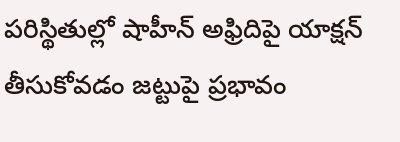పరిస్థితుల్లో షాహీన్ అఫ్రిదిపై యాక్షన్ తీసుకోవడం జట్టుపై ప్రభావం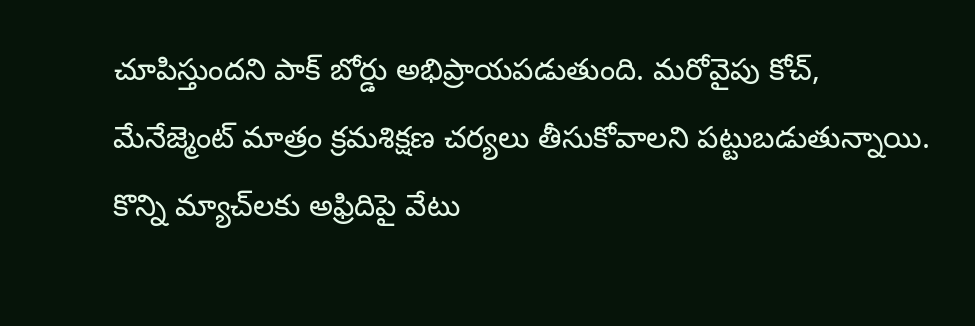చూపిస్తుందని పాక్ బోర్డు అభిప్రాయపడుతుంది. మరోవైపు కోచ్, మేనేజ్మెంట్ మాత్రం క్రమశిక్షణ చర్యలు తీసుకోవాలని పట్టుబడుతున్నాయి. కొన్ని మ్యాచ్‌లకు అఫ్రిదిపై వేటు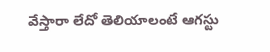వేస్తారా లేదో తెలియాలంటే ఆగస్టు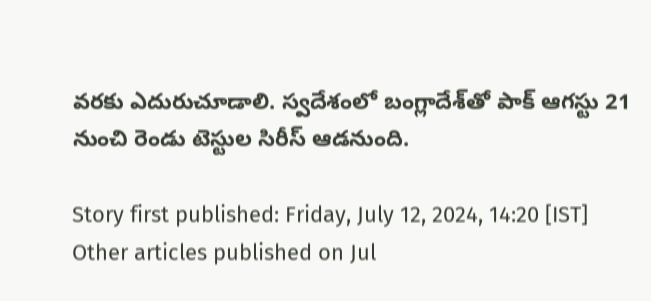వరకు ఎదురుచూడాలి. స్వదేశంలో బంగ్లాదేశ్‌‌తో పాక్ ఆగస్టు 21 నుంచి రెండు టెస్టుల సిరీస్ ఆడనుంది.

Story first published: Friday, July 12, 2024, 14:20 [IST]
Other articles published on Jul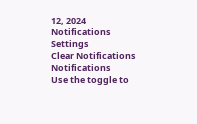12, 2024
Notifications
Settings
Clear Notifications
Notifications
Use the toggle to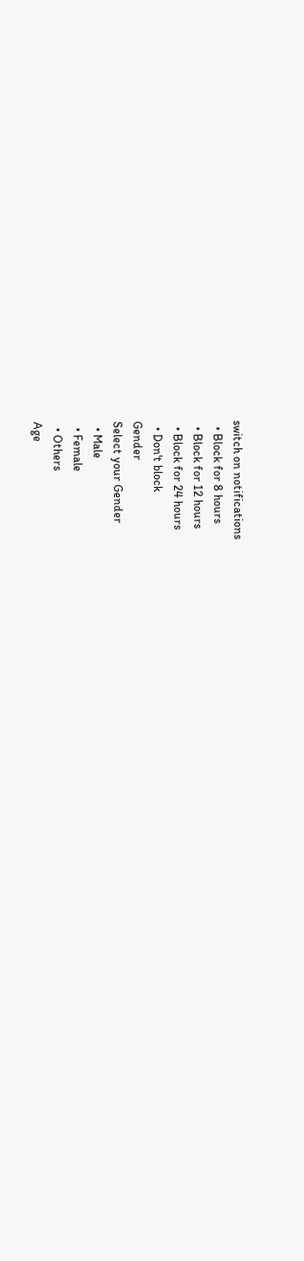switch on notifications
  • Block for 8 hours
  • Block for 12 hours
  • Block for 24 hours
  • Don't block
Gender
Select your Gender
  • Male
  • Female
  • Others
Age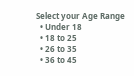Select your Age Range
  • Under 18
  • 18 to 25
  • 26 to 35
  • 36 to 45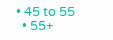• 45 to 55
  • 55+